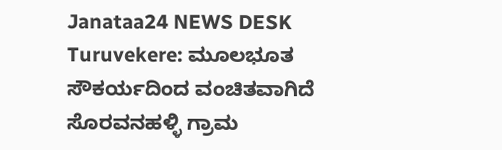Janataa24 NEWS DESK
Turuvekere: ಮೂಲಭೂತ ಸೌಕರ್ಯದಿಂದ ವಂಚಿತವಾಗಿದೆ ಸೊರವನಹಳ್ಳಿ ಗ್ರಾಮ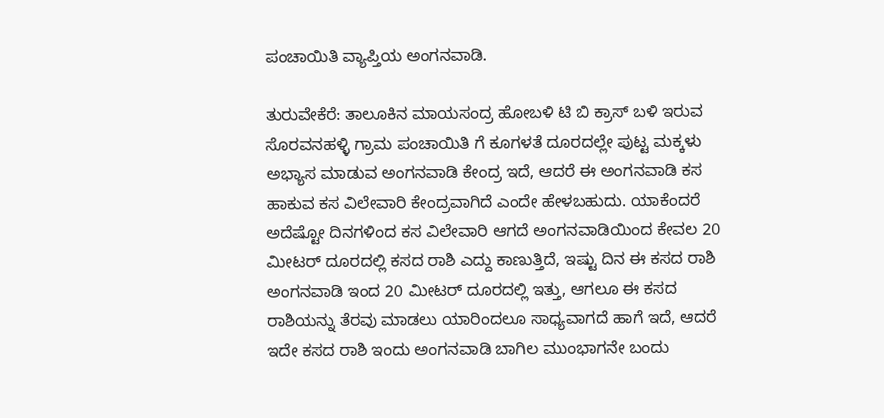ಪಂಚಾಯಿತಿ ವ್ಯಾಪ್ತಿಯ ಅಂಗನವಾಡಿ.

ತುರುವೇಕೆರೆ: ತಾಲೂಕಿನ ಮಾಯಸಂದ್ರ ಹೋಬಳಿ ಟಿ ಬಿ ಕ್ರಾಸ್ ಬಳಿ ಇರುವ ಸೊರವನಹಳ್ಳಿ ಗ್ರಾಮ ಪಂಚಾಯಿತಿ ಗೆ ಕೂಗಳತೆ ದೂರದಲ್ಲೇ ಪುಟ್ಟ ಮಕ್ಕಳು ಅಭ್ಯಾಸ ಮಾಡುವ ಅಂಗನವಾಡಿ ಕೇಂದ್ರ ಇದೆ, ಆದರೆ ಈ ಅಂಗನವಾಡಿ ಕಸ ಹಾಕುವ ಕಸ ವಿಲೇವಾರಿ ಕೇಂದ್ರವಾಗಿದೆ ಎಂದೇ ಹೇಳಬಹುದು. ಯಾಕೆಂದರೆ ಅದೆಷ್ಟೋ ದಿನಗಳಿಂದ ಕಸ ವಿಲೇವಾರಿ ಆಗದೆ ಅಂಗನವಾಡಿಯಿಂದ ಕೇವಲ 20 ಮೀಟರ್ ದೂರದಲ್ಲಿ ಕಸದ ರಾಶಿ ಎದ್ದು ಕಾಣುತ್ತಿದೆ, ಇಷ್ಟು ದಿನ ಈ ಕಸದ ರಾಶಿ ಅಂಗನವಾಡಿ ಇಂದ 20 ಮೀಟರ್ ದೂರದಲ್ಲಿ ಇತ್ತು, ಆಗಲೂ ಈ ಕಸದ ರಾಶಿಯನ್ನು ತೆರವು ಮಾಡಲು ಯಾರಿಂದಲೂ ಸಾಧ್ಯವಾಗದೆ ಹಾಗೆ ಇದೆ, ಆದರೆ ಇದೇ ಕಸದ ರಾಶಿ ಇಂದು ಅಂಗನವಾಡಿ ಬಾಗಿಲ ಮುಂಭಾಗನೇ ಬಂದು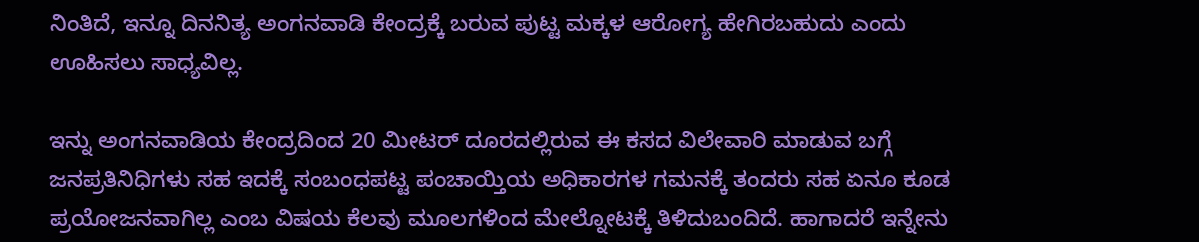ನಿಂತಿದೆ, ಇನ್ನೂ ದಿನನಿತ್ಯ ಅಂಗನವಾಡಿ ಕೇಂದ್ರಕ್ಕೆ ಬರುವ ಪುಟ್ಟ ಮಕ್ಕಳ ಆರೋಗ್ಯ ಹೇಗಿರಬಹುದು ಎಂದು ಊಹಿಸಲು ಸಾಧ್ಯವಿಲ್ಲ.

ಇನ್ನು ಅಂಗನವಾಡಿಯ ಕೇಂದ್ರದಿಂದ 20 ಮೀಟರ್ ದೂರದಲ್ಲಿರುವ ಈ ಕಸದ ವಿಲೇವಾರಿ ಮಾಡುವ ಬಗ್ಗೆ ಜನಪ್ರತಿನಿಧಿಗಳು ಸಹ ಇದಕ್ಕೆ ಸಂಬಂಧಪಟ್ಟ ಪಂಚಾಯ್ತಿಯ ಅಧಿಕಾರಗಳ ಗಮನಕ್ಕೆ ತಂದರು ಸಹ ಏನೂ ಕೂಡ ಪ್ರಯೋಜನವಾಗಿಲ್ಲ ಎಂಬ ವಿಷಯ ಕೆಲವು ಮೂಲಗಳಿಂದ ಮೇಲ್ನೋಟಕ್ಕೆ ತಿಳಿದುಬಂದಿದೆ. ಹಾಗಾದರೆ ಇನ್ನೇನು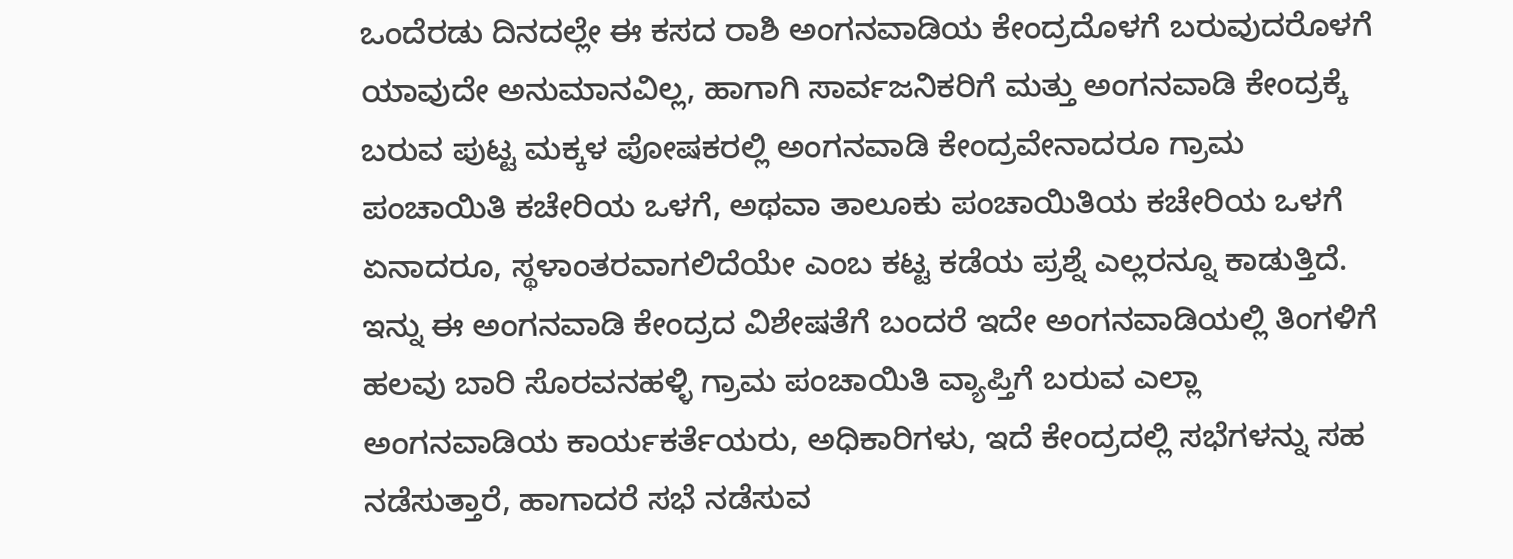ಒಂದೆರಡು ದಿನದಲ್ಲೇ ಈ ಕಸದ ರಾಶಿ ಅಂಗನವಾಡಿಯ ಕೇಂದ್ರದೊಳಗೆ ಬರುವುದರೊಳಗೆ ಯಾವುದೇ ಅನುಮಾನವಿಲ್ಲ, ಹಾಗಾಗಿ ಸಾರ್ವಜನಿಕರಿಗೆ ಮತ್ತು ಅಂಗನವಾಡಿ ಕೇಂದ್ರಕ್ಕೆ ಬರುವ ಪುಟ್ಟ ಮಕ್ಕಳ ಪೋಷಕರಲ್ಲಿ ಅಂಗನವಾಡಿ ಕೇಂದ್ರವೇನಾದರೂ ಗ್ರಾಮ ಪಂಚಾಯಿತಿ ಕಚೇರಿಯ ಒಳಗೆ, ಅಥವಾ ತಾಲೂಕು ಪಂಚಾಯಿತಿಯ ಕಚೇರಿಯ ಒಳಗೆ ಏನಾದರೂ, ಸ್ಥಳಾಂತರವಾಗಲಿದೆಯೇ ಎಂಬ ಕಟ್ಟ ಕಡೆಯ ಪ್ರಶ್ನೆ ಎಲ್ಲರನ್ನೂ ಕಾಡುತ್ತಿದೆ.
ಇನ್ನು ಈ ಅಂಗನವಾಡಿ ಕೇಂದ್ರದ ವಿಶೇಷತೆಗೆ ಬಂದರೆ ಇದೇ ಅಂಗನವಾಡಿಯಲ್ಲಿ ತಿಂಗಳಿಗೆ ಹಲವು ಬಾರಿ ಸೊರವನಹಳ್ಳಿ ಗ್ರಾಮ ಪಂಚಾಯಿತಿ ವ್ಯಾಪ್ತಿಗೆ ಬರುವ ಎಲ್ಲಾ ಅಂಗನವಾಡಿಯ ಕಾರ್ಯಕರ್ತೆಯರು, ಅಧಿಕಾರಿಗಳು, ಇದೆ ಕೇಂದ್ರದಲ್ಲಿ ಸಭೆಗಳನ್ನು ಸಹ ನಡೆಸುತ್ತಾರೆ, ಹಾಗಾದರೆ ಸಭೆ ನಡೆಸುವ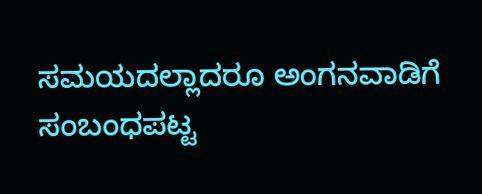ಸಮಯದಲ್ಲಾದರೂ ಅಂಗನವಾಡಿಗೆ ಸಂಬಂಧಪಟ್ಟ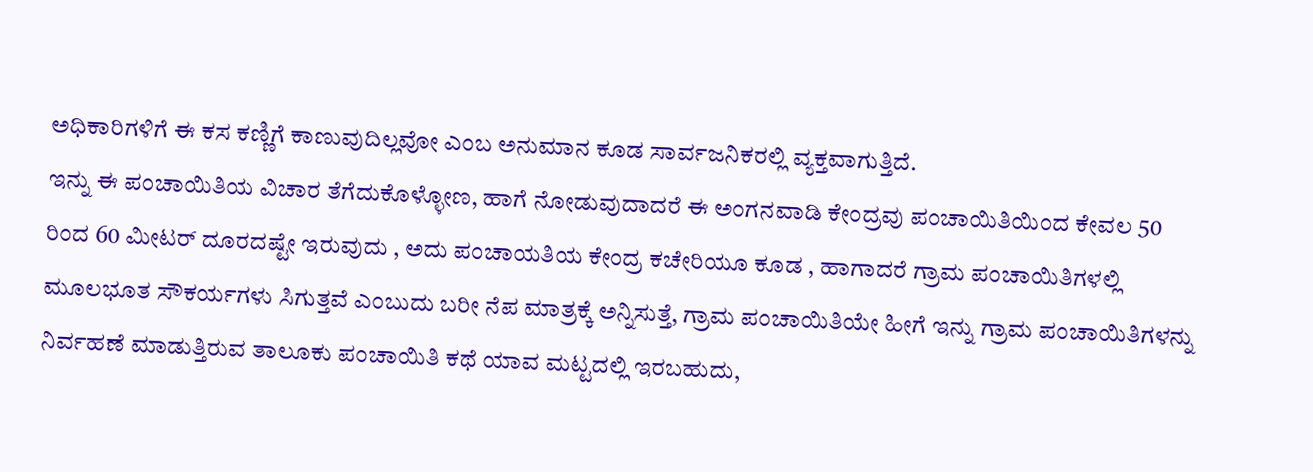ಅಧಿಕಾರಿಗಳಿಗೆ ಈ ಕಸ ಕಣ್ಣಿಗೆ ಕಾಣುವುದಿಲ್ಲವೋ ಎಂಬ ಅನುಮಾನ ಕೂಡ ಸಾರ್ವಜನಿಕರಲ್ಲಿ ವ್ಯಕ್ತವಾಗುತ್ತಿದೆ.
ಇನ್ನು ಈ ಪಂಚಾಯಿತಿಯ ವಿಚಾರ ತೆಗೆದುಕೊಳ್ಳೋಣ, ಹಾಗೆ ನೋಡುವುದಾದರೆ ಈ ಅಂಗನವಾಡಿ ಕೇಂದ್ರವು ಪಂಚಾಯಿತಿಯಿಂದ ಕೇವಲ 50 ರಿಂದ 60 ಮೀಟರ್ ದೂರದಷ್ಟೇ ಇರುವುದು , ಅದು ಪಂಚಾಯತಿಯ ಕೇಂದ್ರ ಕಚೇರಿಯೂ ಕೂಡ , ಹಾಗಾದರೆ ಗ್ರಾಮ ಪಂಚಾಯಿತಿಗಳಲ್ಲಿ ಮೂಲಭೂತ ಸೌಕರ್ಯಗಳು ಸಿಗುತ್ತವೆ ಎಂಬುದು ಬರೀ ನೆಪ ಮಾತ್ರಕ್ಕೆ ಅನ್ನಿಸುತ್ತೆ, ಗ್ರಾಮ ಪಂಚಾಯಿತಿಯೇ ಹೀಗೆ ಇನ್ನು ಗ್ರಾಮ ಪಂಚಾಯಿತಿಗಳನ್ನು ನಿರ್ವಹಣೆ ಮಾಡುತ್ತಿರುವ ತಾಲೂಕು ಪಂಚಾಯಿತಿ ಕಥೆ ಯಾವ ಮಟ್ಟದಲ್ಲಿ ಇರಬಹುದು,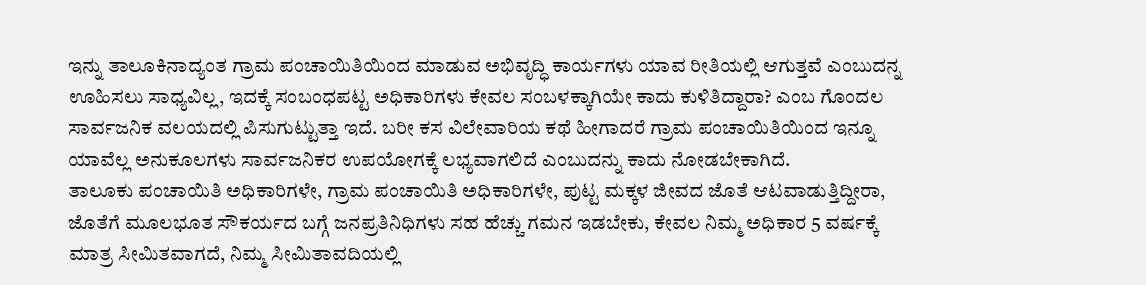ಇನ್ನು ತಾಲೂಕಿನಾದ್ಯಂತ ಗ್ರಾಮ ಪಂಚಾಯಿತಿಯಿಂದ ಮಾಡುವ ಅಭಿವೃದ್ಧಿ ಕಾರ್ಯಗಳು ಯಾವ ರೀತಿಯಲ್ಲಿ ಆಗುತ್ತವೆ ಎಂಬುದನ್ನ ಊಹಿಸಲು ಸಾಧ್ಯವಿಲ್ಲ, ಇದಕ್ಕೆ ಸಂಬಂಧಪಟ್ಟ ಅಧಿಕಾರಿಗಳು ಕೇವಲ ಸಂಬಳಕ್ಕಾಗಿಯೇ ಕಾದು ಕುಳಿತಿದ್ದಾರಾ? ಎಂಬ ಗೊಂದಲ ಸಾರ್ವಜನಿಕ ವಲಯದಲ್ಲಿ ಪಿಸುಗುಟ್ಟುತ್ತಾ ಇದೆ. ಬರೀ ಕಸ ವಿಲೇವಾರಿಯ ಕಥೆ ಹೀಗಾದರೆ ಗ್ರಾಮ ಪಂಚಾಯಿತಿಯಿಂದ ಇನ್ನೂ ಯಾವೆಲ್ಲ ಅನುಕೂಲಗಳು ಸಾರ್ವಜನಿಕರ ಉಪಯೋಗಕ್ಕೆ ಲಭ್ಯವಾಗಲಿದೆ ಎಂಬುದನ್ನು ಕಾದು ನೋಡಬೇಕಾಗಿದೆ.
ತಾಲೂಕು ಪಂಚಾಯಿತಿ ಅಧಿಕಾರಿಗಳೇ, ಗ್ರಾಮ ಪಂಚಾಯಿತಿ ಅಧಿಕಾರಿಗಳೇ, ಪುಟ್ಟ ಮಕ್ಕಳ ಜೀವದ ಜೊತೆ ಆಟವಾಡುತ್ತಿದ್ದೀರಾ, ಜೊತೆಗೆ ಮೂಲಭೂತ ಸೌಕರ್ಯದ ಬಗ್ಗೆ ಜನಪ್ರತಿನಿಧಿಗಳು ಸಹ ಹೆಚ್ಚು ಗಮನ ಇಡಬೇಕು, ಕೇವಲ ನಿಮ್ಮ ಅಧಿಕಾರ 5 ವರ್ಷಕ್ಕೆ ಮಾತ್ರ ಸೀಮಿತವಾಗದೆ, ನಿಮ್ಮ ಸೀಮಿತಾವದಿಯಲ್ಲಿ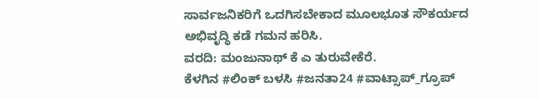ಸಾರ್ವಜನಿಕರಿಗೆ ಒದಗಿಸಬೇಕಾದ ಮೂಲಭೂತ ಸೌಕರ್ಯದ ಅಭಿವೃದ್ಧಿ ಕಡೆ ಗಮನ ಹರಿಸಿ.
ವರದಿ: ಮಂಜುನಾಥ್ ಕೆ ಎ ತುರುವೇಕೆರೆ.
ಕೆಳಗಿನ #ಲಿಂಕ್ ಬಳಸಿ #ಜನತಾ24 #ವಾಟ್ಸಾಪ್_ಗ್ರೂಪ್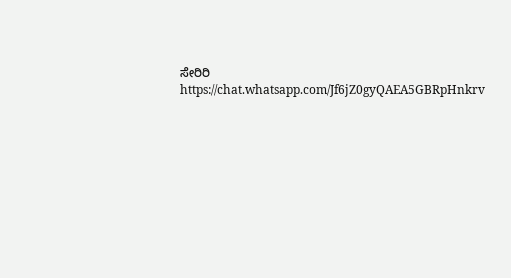ಸೇರಿರಿ https://chat.whatsapp.com/Jf6jZ0gyQAEA5GBRpHnkrv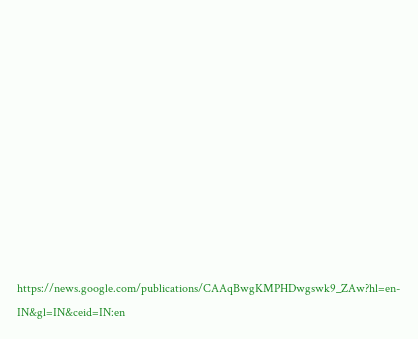https://news.google.com/publications/CAAqBwgKMPHDwgswk9_ZAw?hl=en-IN&gl=IN&ceid=IN:en